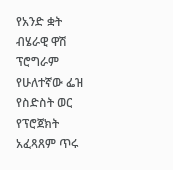የአንድ ቋት ብሄራዊ ዋሽ ፕሮግራም የሁለተኛው ፌዝ የስድስት ወር የፕሮጀክት አፈጻጸም ጥሩ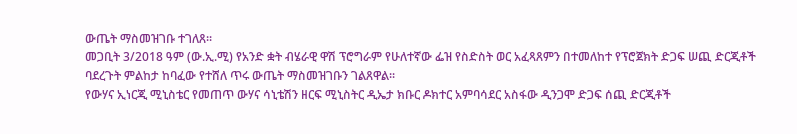ውጤት ማስመዝገቡ ተገለጸ፡፡
መጋቢት 3/2018 ዓም (ው.ኢ.ሚ) የአንድ ቋት ብሄራዊ ዋሽ ፕሮግራም የሁለተኛው ፌዝ የስድስት ወር አፈጻጸምን በተመለከተ የፕሮጀክት ድጋፍ ሠጪ ድርጂቶች ባደረጉት ምልከታ ከባፈው የተሸለ ጥሩ ውጤት ማስመዝገቡን ገልጸዋል፡፡
የውሃና ኢነርጂ ሚኒስቴር የመጠጥ ውሃና ሳኒቴሽን ዘርፍ ሚኒስትር ዲኤታ ክቡር ዶክተር አምባሳደር አስፋው ዲንጋሞ ድጋፍ ሰጪ ድርጂቶች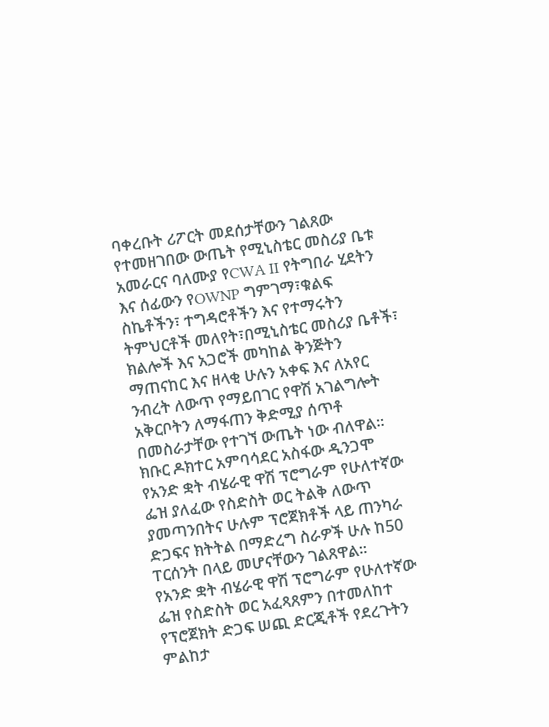ባቀረቡት ሪፖርት መደሰታቸውን ገልጸው የተመዘገበው ውጤት የሚኒስቴር መስሪያ ቤቱ አመራርና ባለሙያ የCWA II የትግበራ ሂደትን እና ሰፊውን የOWNP ግምገማ፣ቁልፍ ስኬቶችን፣ ተግዳሮቶችን እና የተማሩትን ትምህርቶች መለየት፣በሚኒስቴር መስሪያ ቤቶች፣ ክልሎች እና አጋሮች መካከል ቅንጅትን ማጠናከር እና ዘላቂ ሁሉን አቀፍ እና ለአየር ንብረት ለውጥ የማይበገር የዋሽ አገልግሎት አቅርቦትን ለማፋጠን ቅድሚያ ሰጥቶ በመስራታቸው የተገኘ ውጤት ነው ብለዋል፡፡
ክቡር ዶክተር አምባሳደር አስፋው ዲንጋሞ የአንድ ቋት ብሄራዊ ዋሽ ፕሮግራም የሁለተኛው ፌዝ ያለፈው የስድስት ወር ትልቅ ለውጥ ያመጣንበትና ሁሉም ፕሮጀክቶች ላይ ጠንካራ ድጋፍና ክትትል በማድረግ ስራዎች ሁሉ ከ50 ፐርሰንት በላይ መሆናቸውን ገልጸዋል፡፡
የአንድ ቋት ብሄራዊ ዋሽ ፕሮግራም የሁለተኛው ፌዝ የስድስት ወር አፈጻጸምን በተመለከተ የፕሮጀክት ድጋፍ ሠጪ ድርጂቶች የደረጉትን ምልከታ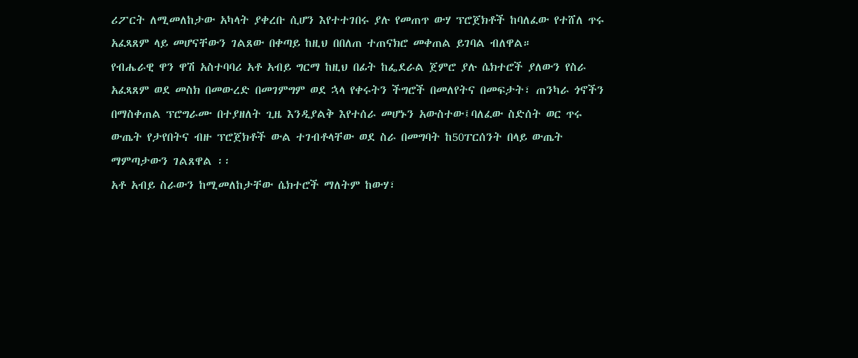ሪፖርት ለሚመለከታው አካላት ያቀረቡ ሲሆን እየተተገበሩ ያሉ የመጠጥ ውሃ ፕሮጀክቶች ከባለፈው የተሸለ ጥሩ አፈጻጸም ላይ መሆናቸውን ገልጸው በቀጣይ ከዚህ በበለጠ ተጠናክሮ መቀጠል ይገባል ብለዋል።
የብሔራዊ ዋን ዋሽ አስተባባሪ አቶ አብይ ግርማ ከዚህ በፊት ከፌደራል ጀምሮ ያሉ ሴክተሮች ያለውን የስራ አፈጻጸም ወደ መስክ በመውረድ በመገምግም ወደ ኋላ የቀሩትን ችግሮች በመለየትና በመፍታት፣ ጠንካራ ጎኖችን በማስቀጠል ፕሮግራሙ በተያዘለት ጊዜ እንዲያልቅ እየተሰራ መሆኑን አውስተው፤ባለፈው ስድሰት ወር ጥሩ ውጤት የታየበትና ብዙ ፕሮጀክቶች ውል ተገብቶላቸው ወደ ስራ በመግባት ከ50ፐርሰንት በላይ ውጤት ማምጣታውን ገልጸዋል ፡፡
አቶ አብይ ስራውን ከሚመለከታቸው ሴክተሮች ማለትም ከውሃ፣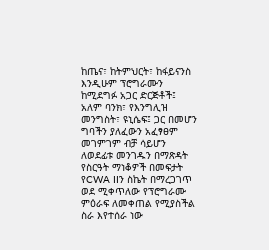ከጤና፣ ከትምህርት፣ ከፋይናንስ እንዲሁም ፕሮግራሙን ከሚደግፉ አጋር ድርጅቶች፤ አለም ባንክ፣ የእንግሊዝ መንግስት፣ ዩኒሴፍ፤ ጋር በመሆን ግባችን ያለፈውን አፈፃፀም መገምገም ብቻ ሳይሆን ለወደፊቱ መንገዱን በማጽዳት የስርዓት ማነቆዎች በመፍታት የCWA IIን ስኬት በማረጋገጥ ወደ ሚቀጥለው የፕሮግራሙ ምዕራፍ ለመቀጠል የሚያስችል ስራ እየተሰራ ነው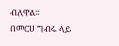ብለዋል፡፡
በመርሀ ግብሩ ላይ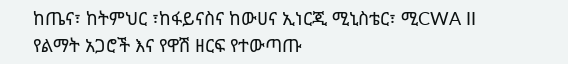ከጤና፣ ከትምህር ፣ከፋይናስና ከውሀና ኢነርጂ ሚኒስቴር፣ ሚCWA II የልማት አጋሮች እና የዋሽ ዘርፍ የተውጣጡ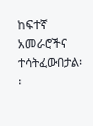ከፍተኛ አመራሮችና ተሳትፈውበታል፡፡